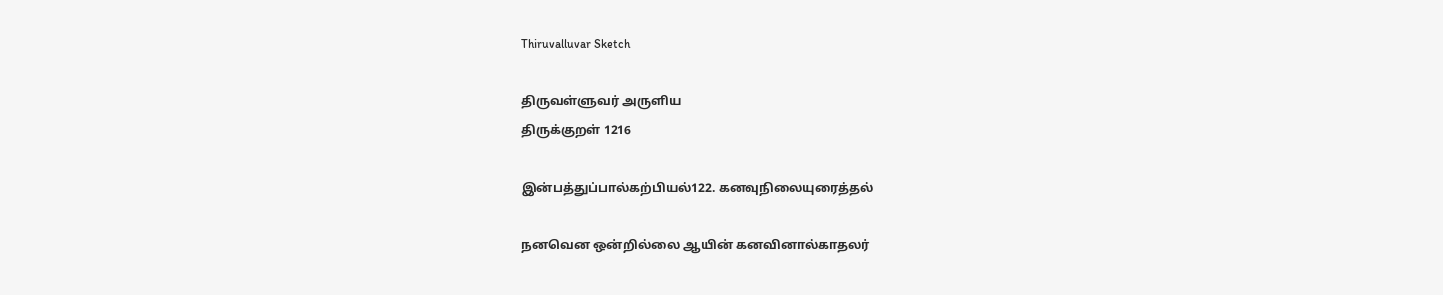Thiruvalluvar Sketch

திருவள்ளுவர் அருளிய
திருக்குறள் 1216

இன்பத்துப்பால்கற்பியல்122. கனவுநிலையுரைத்தல்

நனவென ஒன்றில்லை ஆயின் கனவினால்காதலர்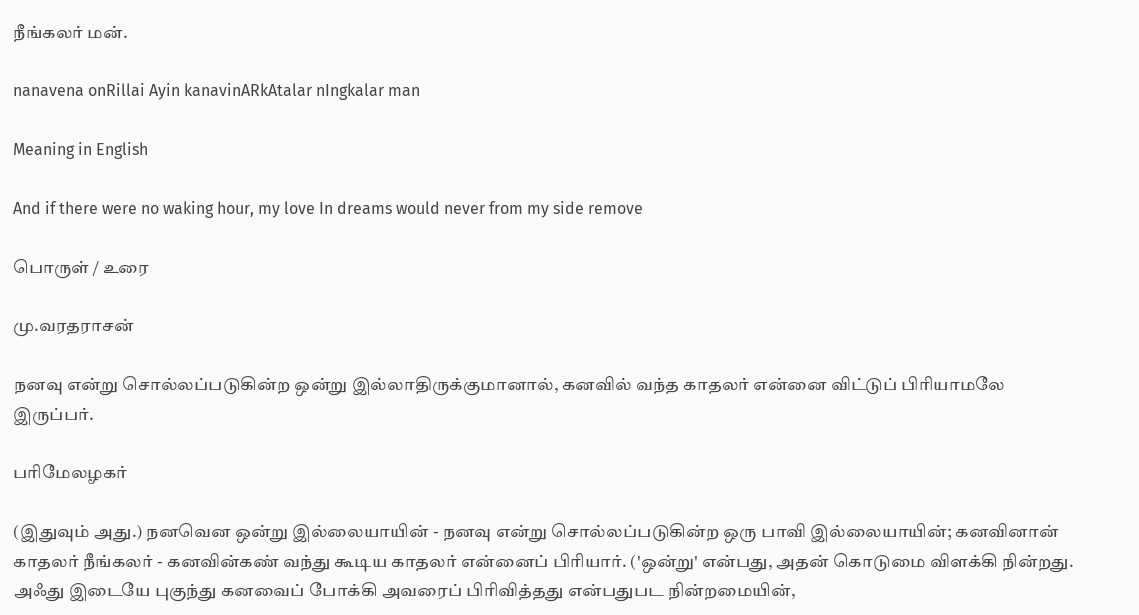நீங்கலர் மன்.

nanavena onRillai Ayin kanavinARkAtalar nIngkalar man

Meaning in English

And if there were no waking hour, my love In dreams would never from my side remove

பொருள் / உரை

மு.வரதராசன்

நனவு என்று சொல்லப்படுகின்ற ஒன்று இல்லாதிருக்குமானால், கனவில் வந்த காதலர் என்னை விட்டுப் பிரியாமலே இருப்பர்.

பரிமேலழகர்

(இதுவும் அது.) நனவென ஒன்று இல்லையாயின் - நனவு என்று சொல்லப்படுகின்ற ஒரு பாவி இல்லையாயின்; கனவினான் காதலர் நீங்கலர் - கனவின்கண் வந்து கூடிய காதலர் என்னைப் பிரியார். ('ஒன்று' என்பது, அதன் கொடுமை விளக்கி நின்றது. அஃது இடையே புகுந்து கனவைப் போக்கி அவரைப் பிரிவித்தது என்பதுபட நின்றமையின்,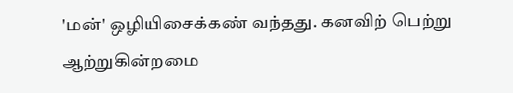'மன்' ஒழியிசைக்கண் வந்தது. கனவிற் பெற்று ஆற்றுகின்றமை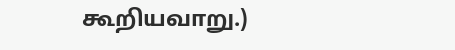கூறியவாறு.)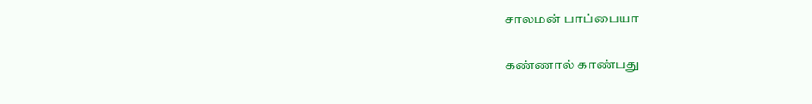சாலமன் பாப்பையா

கண்ணால் காண்பது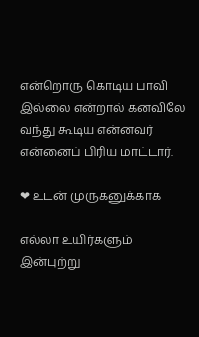என்றொரு கொடிய பாவி இல்லை என்றால் கனவிலே வந்து கூடிய என்னவர் என்னைப் பிரிய மாட்டார்.

❤ உடன் முருகனுக்காக

எல்லா உயிர்களும் இன்புற்று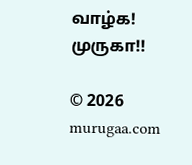வாழ்க! முருகா!!

© 2026 murugaa.com